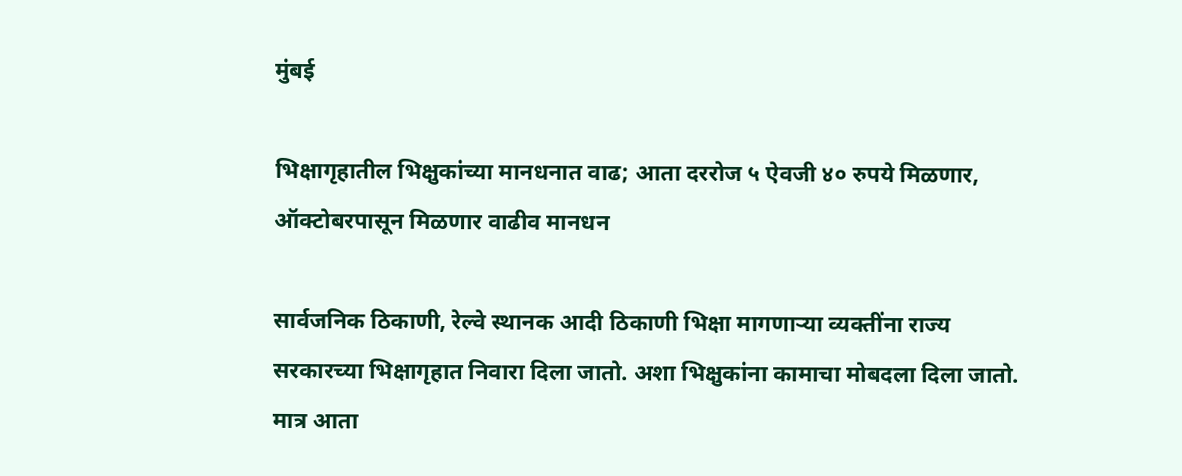मुंबई

भिक्षागृहातील भिक्षुकांच्या मानधनात वाढ; आता दररोज ५ ऐवजी ४० रुपये मिळणार, ऑक्टोबरपासून मिळणार वाढीव मानधन

सार्वजनिक ठिकाणी, रेल्वे स्थानक आदी ठिकाणी भिक्षा मागणाऱ्या व्यक्तींना राज्य सरकारच्या भिक्षागृहात निवारा दिला जातो. अशा भिक्षुकांना कामाचा मोबदला दिला जातो. मात्र आता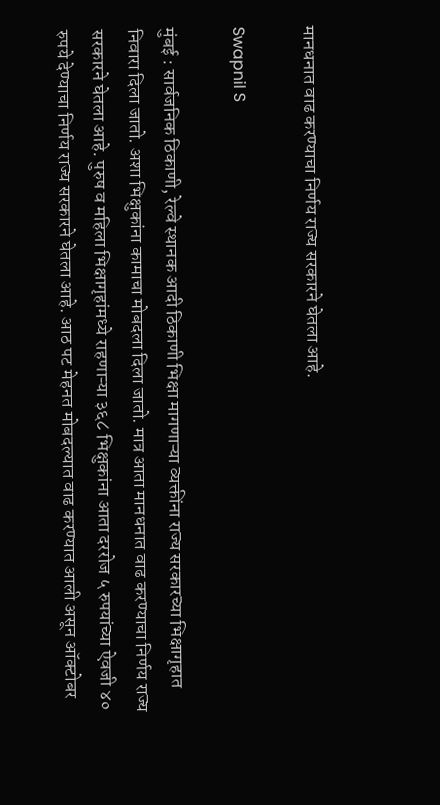मानधनात वाढ करण्याचा निर्णय राज्य सरकारने घेतला आहे.

Swapnil S

मुंबई : सार्वजनिक ठिकाणी, रेल्वे स्थानक आदी ठिकाणी भिक्षा मागणाऱ्या व्यक्तींना राज्य सरकारच्या भिक्षागृहात निवारा दिला जातो. अशा भिक्षुकांना कामाचा मोबदला दिला जातो. मात्र आता मानधनात वाढ करण्याचा निर्णय राज्य सरकारने घेतला आहे. पुरुष व महिला भिक्षागृहांमध्ये राहणाऱ्या ३६८ भिक्षुकांना आता दररोज ५ रुपयांच्या ऐवजी ४० रुपये देण्याचा निर्णय राज्य सरकारने घेतला आहे. आठ पट मेहनत मोबदल्यात वाढ करण्यात आली असून ऑक्टोबर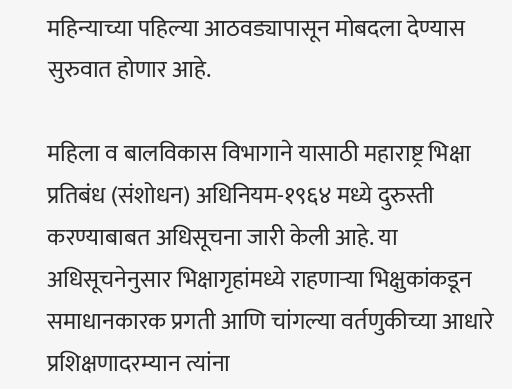महिन्याच्या पहिल्या आठवड्यापासून मोबदला देण्यास सुरुवात होणार आहे.

महिला व बालविकास विभागाने यासाठी महाराष्ट्र भिक्षा प्रतिबंध (संशोधन) अधिनियम-१९६४ मध्ये दुरुस्ती करण्याबाबत अधिसूचना जारी केली आहे. या अधिसूचनेनुसार भिक्षागृहांमध्ये राहणाऱ्या भिक्षुकांकडून समाधानकारक प्रगती आणि चांगल्या वर्तणुकीच्या आधारे प्रशिक्षणादरम्यान त्यांना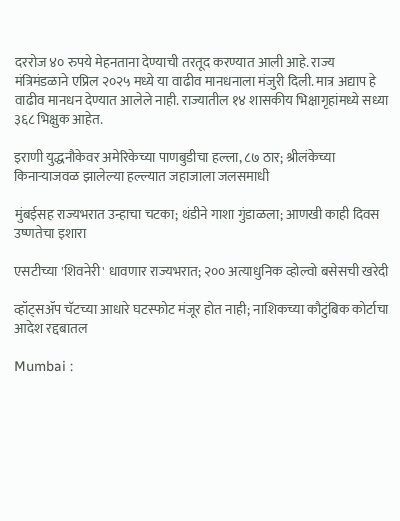दररोज ४० रुपये मेहनताना देण्याची तरतूद करण्यात आली आहे. राज्य मंत्रिमंडळाने एप्रिल २०२५ मध्ये या वाढीव मानधनाला मंजुरी दिली. मात्र अद्याप हे वाढीव मानधन देण्यात आलेले नाही. राज्यातील १४ शासकीय भिक्षागृहांमध्ये सध्या ३६८ भिक्षुक आहेत.

इराणी युद्धनौकेवर अमेरिकेच्या पाणबुडीचा हल्ला, ८७ ठार; श्रीलंकेच्या किनाऱ्याजवळ झालेल्या हल्ल्यात जहाजाला जलसमाधी

मुंबईसह राज्यभरात उन्हाचा चटका; थंडीने गाशा गुंडाळला; आणखी काही दिवस उष्णतेचा इशारा

एसटीच्या 'शिवनेरी' धावणार राज्यभरात; २०० अत्याधुनिक व्होल्वो बसेसची खरेदी

व्हॉट्सॲप चॅटच्या आधारे घटस्फोट मंजूर होत नाही; नाशिकच्या कौटुंबिक कोर्टाचा आदेश रद्दबातल

Mumbai :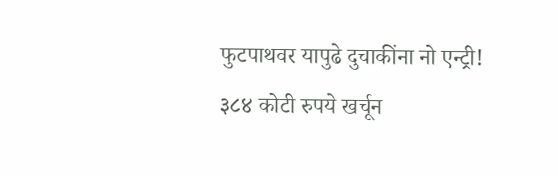फुटपाथवर यापुढे दुचाकींना नो एन्ट्री! ३८४ कोटी रुपये खर्चून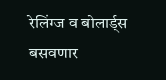रेलिंग्ज व बोलार्ड्स बसवणार